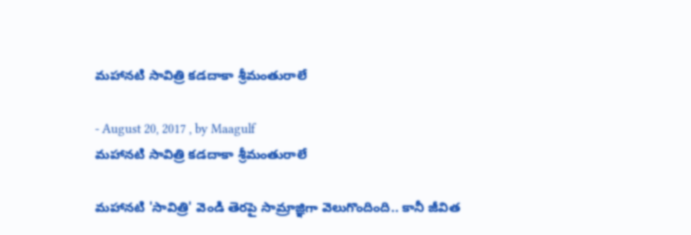మహానటి సావిత్రి కడదాకా శ్రీమంతురాలే

- August 20, 2017 , by Maagulf
మహానటి సావిత్రి కడదాకా శ్రీమంతురాలే

మహానటి 'సావిత్రి' వెండి తెరపై సామ్రాజ్ఞిగా వెలుగొందింది.. కానీ జీవిత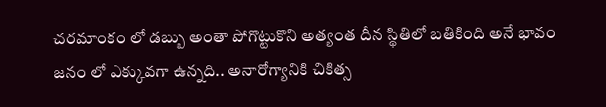చరమాంకం లో డబ్బు అంతా పోగొట్టుకొని అత్యంత దీన స్థితిలో బతికింది అనే భావం జనం లో ఎక్కువగా ఉన్నది.. అనారోగ్యానికి చికిత్స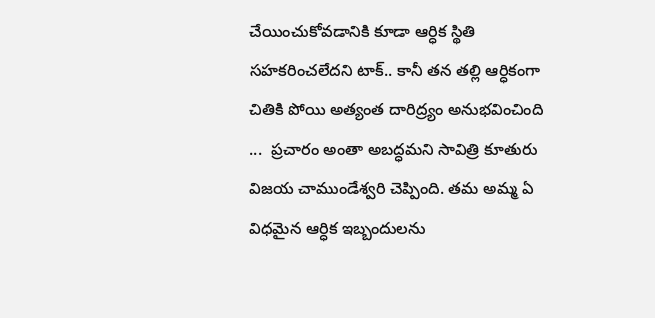చేయించుకోవడానికి కూడా ఆర్ధిక స్థితి సహకరించలేదని టాక్.. కానీ తన తల్లి ఆర్ధికంగా చితికి పోయి అత్యంత దారిద్ర్యం అనుభవించింది ...  ప్రచారం అంతా అబద్ధమని సావిత్రి కూతురు విజయ చాముండేశ్వరి చెప్పింది. తమ అమ్మ ఏ విధమైన ఆర్ధిక ఇబ్బందులను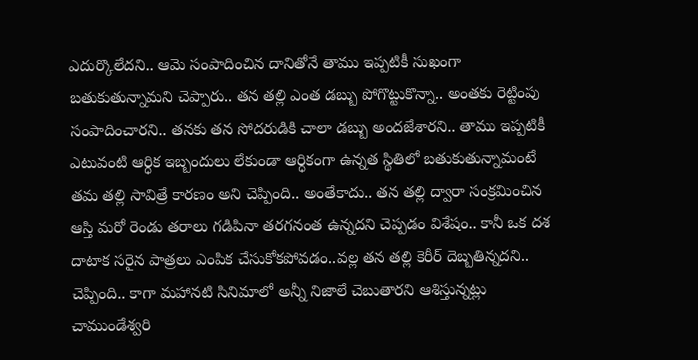ఎదుర్కొలేదని.. ఆమె సంపాదించిన దానితోనే తాము ఇప్పటికీ సుఖంగా బతుకుతున్నామని చెప్పారు.. తన తల్లి ఎంత డబ్బు పోగొట్టుకొన్నా.. అంతకు రెట్టింపు సంపాదించారని.. తనకు తన సోదరుడికి చాలా డబ్బు అందజేశారని.. తాము ఇప్పటికీ ఎటువంటి ఆర్ధిక ఇబ్బందులు లేకుండా ఆర్ధికంగా ఉన్నత స్థితిలో బతుకుతున్నామంటే తమ తల్లి సావిత్రే కారణం అని చెప్పింది.. అంతేకాదు.. తన తల్లి ద్వారా సంక్రమించిన ఆస్తి మరో రెండు తరాలు గడిపినా తరగనంత ఉన్నదని చెప్పడం విశేషం.. కానీ ఒక దశ దాటాక సరైన పాత్రలు ఎంపిక చేసుకోకపోవడం..వల్ల తన తల్లి కెరీర్ దెబ్బతిన్నదని.. చెప్పింది.. కాగా మహానటి సినిమాలో అన్నీ నిజాలే చెబుతారని ఆశిస్తున్నట్లు చాముండేశ్వరి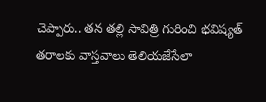చెప్పారు.. తన తల్లి సావిత్రి గురించి భవిష్యత్ తరాలకు వాస్తవాలు తెలియజేసేలా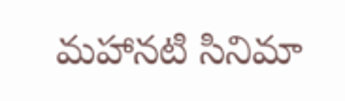మహానటి సినిమా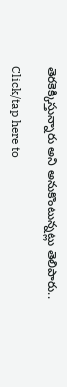తెరకెక్కిస్తున్నారు అని అనుకొంటున్నట్లు తెలిపారు..

Click/tap here to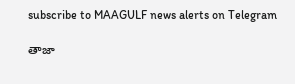subscribe to MAAGULF news alerts on Telegram

తాజా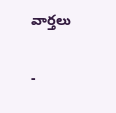వార్తలు

-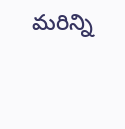మరిన్ని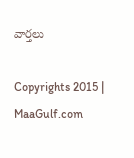వార్తలు

Copyrights 2015 | MaaGulf.com